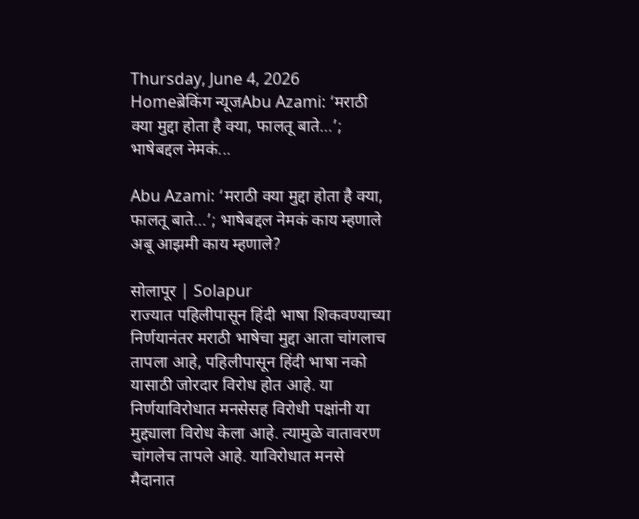Thursday, June 4, 2026
Homeब्रेकिंग न्यूजAbu Azami: ‘मराठी क्या मुद्दा होता है क्या, फालतू बाते…’; भाषेबद्दल नेमकं...

Abu Azami: ‘मराठी क्या मुद्दा होता है क्या, फालतू बाते…’; भाषेबद्दल नेमकं काय म्हणाले अबू आझमी काय म्हणाले?

सोलापूर | Solapur
राज्यात पहिलीपासून हिंदी भाषा शिकवण्याच्या निर्णयानंतर मराठी भाषेचा मुद्दा आता चांगलाच तापला आहे, पहिलीपासून हिंदी भाषा नको यासाठी जोरदार विरोध होत आहे. या निर्णयाविरोधात मनसेसह विरोधी पक्षांनी या मुद्द्याला विरोध केला आहे. त्यामुळे वातावरण चांगलेच तापले आहे. याविरोधात मनसे मैदानात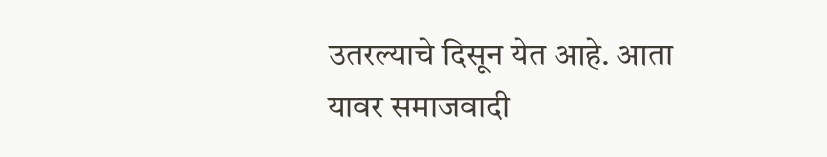उतरल्याचे दिसून येत आहे. आता यावर समाजवादी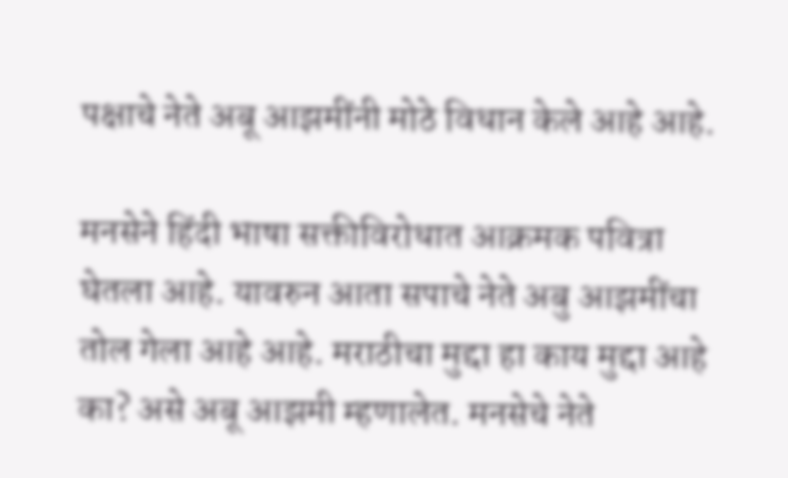पक्षाचे नेते अबू आझमींनी मोठे विधान केले आहे आहे.

मनसेने हिंदी भाषा सक्तीविरोधात आक्रमक पवित्रा घेतला आहे. यावरुन आता सपाचे नेते अबु आझमींचा तोल गेला आहे आहे. मराठीचा मुद्दा हा काय मुद्दा आहे का? असे अबू आझमी म्हणालेत. मनसेचे नेते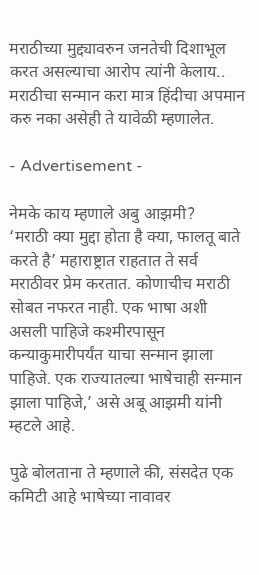मराठीच्या मुद्द्यावरुन जनतेची दिशाभूल करत असल्याचा आरोप त्यांनी केलाय.. मराठीचा सन्मान करा मात्र हिंदीचा अपमान करु नका असेही ते यावेळी म्हणालेत.

- Advertisement -

नेमके काय म्हणाले अबु आझमी?
‘मराठी क्या मुद्दा होता है क्या, फालतू बाते करते है’ महाराष्ट्रात राहतात ते सर्व मराठीवर प्रेम करतात. कोणाचीच मराठी सोबत नफरत नाही. एक भाषा अशी असली पाहिजे कश्मीरपासून कन्याकुमारीपर्यंत याचा सन्मान झाला पाहिजे. एक राज्यातल्या भाषेचाही सन्मान झाला पाहिजे,’ असे अबू आझमी यांनी म्हटले आहे.

पुढे बोलताना ते म्हणाले की, संसदेत एक कमिटी आहे भाषेच्या नावावर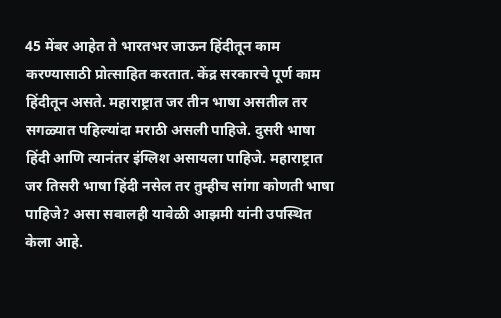45 मेंबर आहेत ते भारतभर जाऊन हिंदीतून काम करण्यासाठी प्रोत्साहित करतात. केंद्र सरकारचे पूर्ण काम हिंदीतून असते. महाराष्ट्रात जर तीन भाषा असतील तर सगळ्यात पहिल्यांदा मराठी असली पाहिजे. दुसरी भाषा हिंदी आणि त्यानंतर इंग्लिश असायला पाहिजे. महाराष्ट्रात जर तिसरी भाषा हिंदी नसेल तर तुम्हीच सांगा कोणती भाषा पाहिजे? असा सवालही यावेळी आझमी यांनी उपस्थित केला आहे.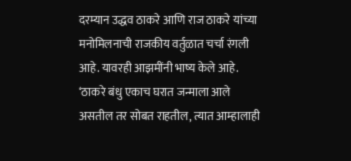दरम्यान उद्धव ठाकरे आणि राज ठाकरे यांच्या मनोमिलनाची राजकीय वर्तुळात चर्चा रंगली आहे. यावरही आझमींनी भाष्य केले आहे. ‘ठाकरे बंधु एकाच घरात जन्माला आले असतील तर सोबत राहतील, त्यात आम्हालाही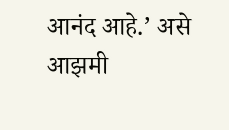आनंद आहे.’ असे आझमी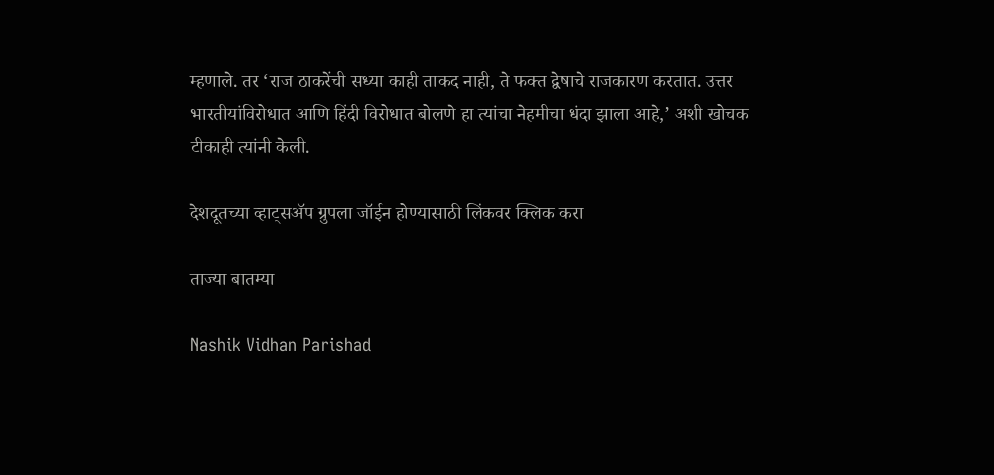म्हणाले. तर ‘राज ठाकरेंची सध्या काही ताकद नाही, ते फक्त द्वेषाचे राजकारण करतात. उत्तर भारतीयांविरोधात आणि हिंदी विरोधात बोलणे हा त्यांचा नेहमीचा धंदा झाला आहे,’ अशी खोचक टीकाही त्यांनी केली.

देशदूतच्या व्हाट्सॲप ग्रुपला जॉईन होण्यासाठी लिंकवर क्लिक करा

ताज्या बातम्या

Nashik Vidhan Parishad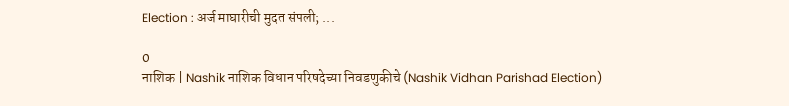Election : अर्ज माघारीची मुदत संपली; ...

0
नाशिक | Nashik नाशिक विधान परिषदेच्या निवडणुकीचे (Nashik Vidhan Parishad Election)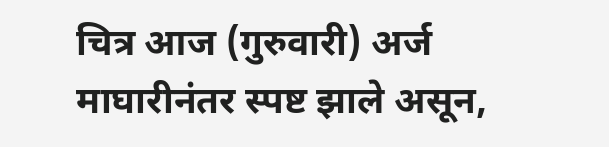चित्र आज (गुरुवारी) अर्ज माघारीनंतर स्पष्ट झाले असून,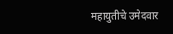महायुतीचे उमेदवार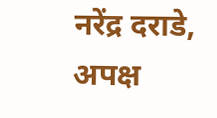नरेंद्र दराडे, अपक्ष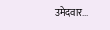उमेदवार...